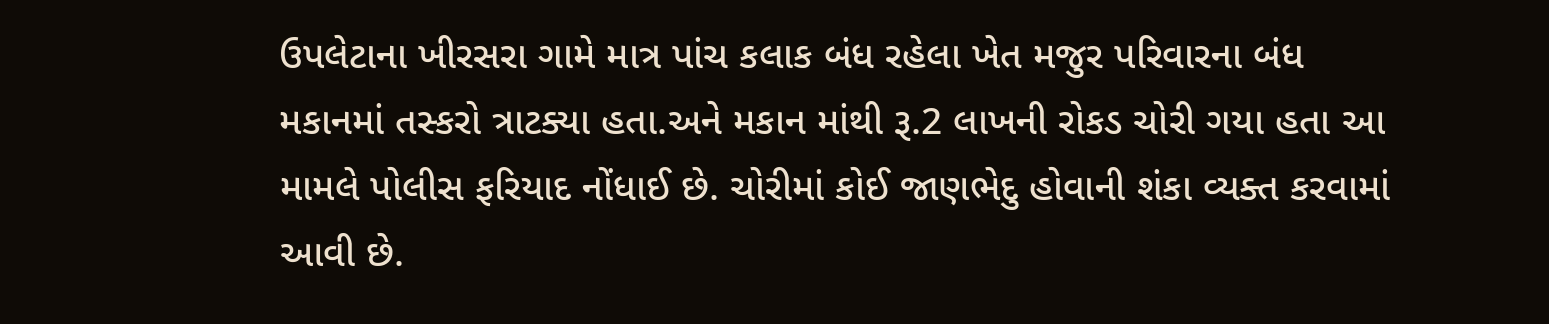ઉપલેટાના ખીરસરા ગામે માત્ર પાંચ કલાક બંધ રહેલા ખેત મજુર પરિવારના બંધ મકાનમાં તસ્કરો ત્રાટક્યા હતા.અને મકાન માંથી રૂ.2 લાખની રોકડ ચોરી ગયા હતા આ મામલે પોલીસ ફરિયાદ નોંધાઈ છે. ચોરીમાં કોઈ જાણભેદુ હોવાની શંકા વ્યક્ત કરવામાં આવી છે.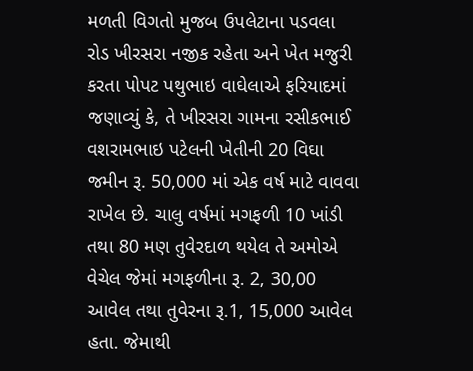મળતી વિગતો મુજબ ઉપલેટાના પડવલા રોડ ખીરસરા નજીક રહેતા અને ખેત મજુરી કરતા પોપટ પથુભાઇ વાઘેલાએ ફરિયાદમાં જણાવ્યું કે, તે ખીરસરા ગામના રસીકભાઈ વશરામભાઇ પટેલની ખેતીની 20 વિઘા જમીન રૂ. 50,000 માં એક વર્ષ માટે વાવવા રાખેલ છે. ચાલુ વર્ષમાં મગફળી 10 ખાંડી તથા 80 મણ તુવેરદાળ થયેલ તે અમોએ વેચેલ જેમાં મગફળીના રૂ. 2, 30,00 આવેલ તથા તુવેરના રૂ.1, 15,000 આવેલ હતા. જેમાથી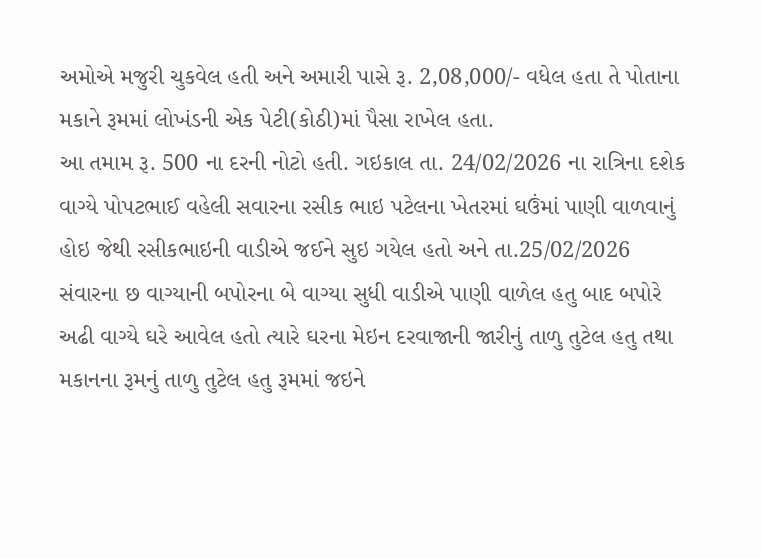અમોએ મજુરી ચુકવેલ હતી અને અમારી પાસે રૂ. 2,08,000/- વધેલ હતા તે પોતાના મકાને રૂમમાં લોખંડની એક પેટી(કોઠી)માં પૈસા રાખેલ હતા.
આ તમામ રૂ. 500 ના દરની નોટો હતી. ગઇકાલ તા. 24/02/2026 ના રાત્રિના દશેક વાગ્યે પોપટભાઈ વહેલી સવારના રસીક ભાઇ પટેલના ખેતરમાં ઘઉંમાં પાણી વાળવાનું હોઇ જેથી રસીકભાઇની વાડીએ જઈને સુઇ ગયેલ હતો અને તા.25/02/2026 સંવારના છ વાગ્યાની બપોરના બે વાગ્યા સુધી વાડીએ પાણી વાળેલ હતુ બાદ બપોરે અઢી વાગ્યે ઘરે આવેલ હતો ત્યારે ઘરના મેઇન દરવાજાની જારીનું તાળુ તુટેલ હતુ તથા મકાનના રૂમનું તાળુ તુટેલ હતુ રૂમમાં જઇને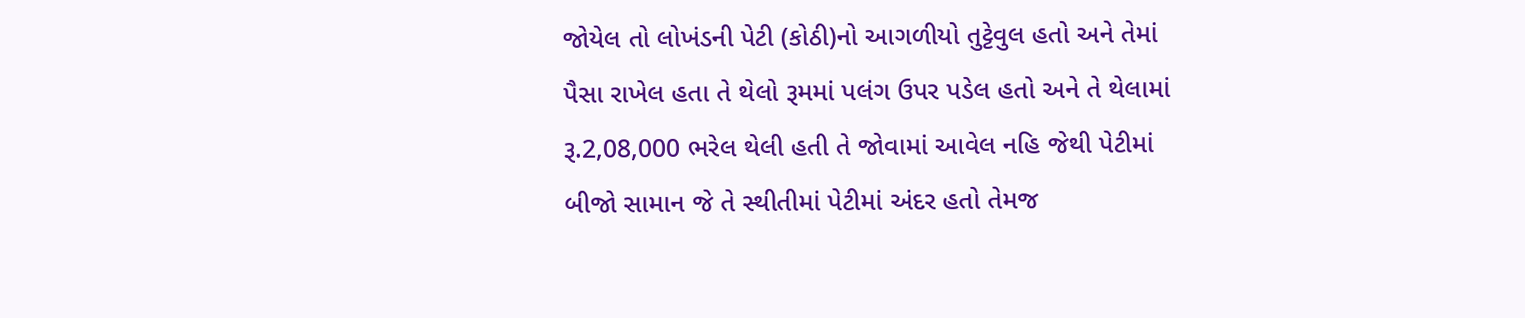જોયેલ તો લોખંડની પેટી (કોઠી)નો આગળીયો તુટ્ટેવુલ હતો અને તેમાં પૈસા રાખેલ હતા તે થેલો રૂમમાં પલંગ ઉપર પડેલ હતો અને તે થેલામાં રૂ.2,08,000 ભરેલ થેલી હતી તે જોવામાં આવેલ નહિ જેથી પેટીમાં બીજો સામાન જે તે સ્થીતીમાં પેટીમાં અંદર હતો તેમજ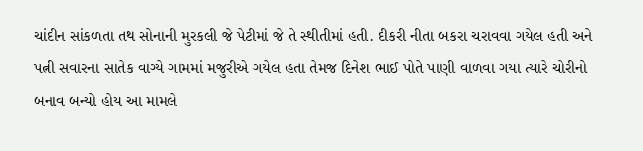ચાંદીન સાંકળતા તથ સોનાની મુરકલી જે પેટીમાં જે તે સ્થીતીમાં હતી. દીકરી નીતા બકરા ચરાવવા ગયેલ હતી અને પત્ની સવારના સાતેક વાગ્યે ગામમાં મજુરીએ ગયેલ હતા તેમજ દિનેશ ભાઈ પોતે પાણી વાળવા ગયા ત્યારે ચોરીનો બનાવ બન્યો હોય આ મામલે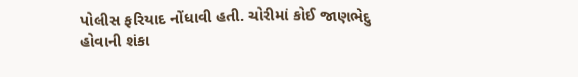પોલીસ ફરિયાદ નોંધાવી હતી. ચોરીમાં કોઈ જાણભેદુ હોવાની શંકા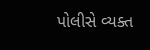પોલીસે વ્યક્ત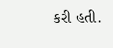કરી હતી.